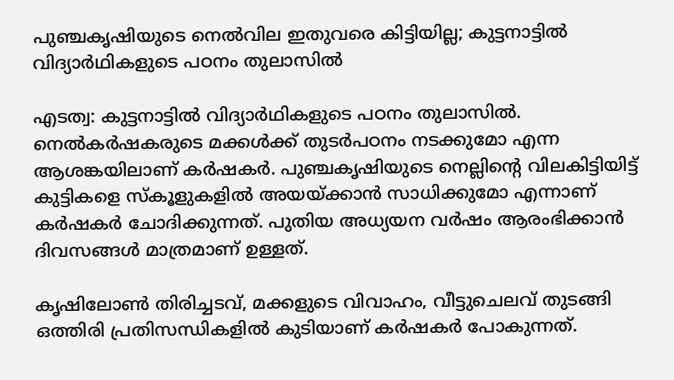പുഞ്ചകൃഷിയുടെ നെൽവില ഇതുവരെ കിട്ടിയില്ല; കുട്ടനാട്ടില്‍ വിദ്യാര്‍ഥികളുടെ പഠനം തുലാസില്‍

എടത്വ: കുട്ടനാട്ടില്‍ വിദ്യാര്‍ഥികളുടെ പഠനം തുലാസിൽ. നെല്‍കര്‍ഷകരുടെ മക്കള്‍ക്ക് തുടര്‍പഠനം നടക്കുമോ എന്ന ആശങ്കയിലാണ് കര്‍ഷകർ. പുഞ്ചകൃഷിയുടെ നെല്ലിന്‍റെ വിലകിട്ടിയിട്ട് കുട്ടികളെ സ്‌കൂളുകളില്‍ അയയ്ക്കാന്‍ സാധിക്കുമോ എന്നാണ് കര്‍ഷകര്‍ ചോദിക്കുന്നത്. പുതിയ അധ്യയന വര്‍ഷം ആരംഭിക്കാന്‍ ദിവസങ്ങള്‍ മാത്രമാണ് ഉള്ളത്.

കൃഷിലോണ്‍ തിരിച്ചടവ്, മക്കളുടെ വിവാഹം, വീട്ടുചെലവ് തുടങ്ങി ഒത്തിരി പ്രതിസന്ധികളില്‍ കുടിയാണ് കര്‍ഷകര്‍ പോകുന്നത്.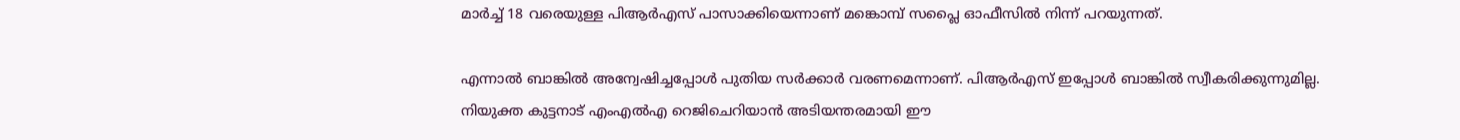മാര്‍ച്ച് 18 വരെയുള്ള പിആര്‍എസ് പാസാക്കിയെന്നാണ് മങ്കൊമ്പ് സപ്ലൈ ഓഫീസില്‍ നിന്ന് പറയുന്നത്.

എന്നാല്‍ ബാങ്കില്‍ അന്വേഷിച്ചപ്പോള്‍ പുതിയ സര്‍ക്കാര്‍ വരണമെന്നാണ്. പിആര്‍എസ് ഇപ്പോള്‍ ബാങ്കില്‍ സ്വീകരിക്കുന്നുമില്ല. നിയുക്ത കുട്ടനാട് എംഎല്‍എ റെജിചെറിയാന്‍ അടിയന്തരമായി ഈ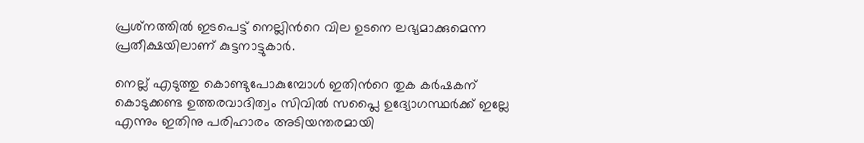പ്രശ്‌നത്തില്‍ ഇടപെട്ട് നെല്ലിന്‍റെ വില ഉടനെ ലഭ്യമാക്കുമെന്ന പ്രതീക്ഷയിലാണ് കുട്ടനാട്ടുകാർ.

നെല്ല് എടുത്തു കൊണ്ടുപോകുമ്പോള്‍ ഇതിന്‍റെ തുക കര്‍ഷകന് കൊടുക്കണ്ട ഉത്തരവാദിത്വം സിവില്‍ സപ്ലൈ ഉദ്യോഗസ്ഥര്‍ക്ക് ഇല്ലേ എന്നും ഇതിനു പരിഹാരം അടിയന്തരമായി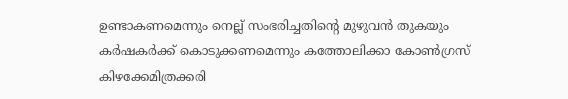ഉണ്ടാകണമെന്നും നെല്ല് സംഭരിച്ചതിന്‍റെ മുഴുവന്‍ തുകയും കര്‍ഷകര്‍ക്ക് കൊടുക്കണമെന്നും കത്തോലിക്കാ കോണ്‍ഗ്രസ് കിഴക്കേമിത്രക്കരി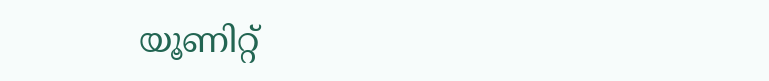യൂണിറ്റ്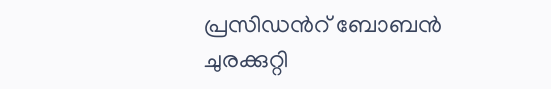പ്രസിഡന്‍റ് ബോബന്‍ ചുരക്കുറ്റി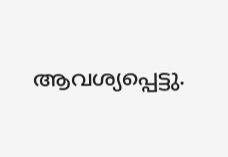ആവശ്യപ്പെട്ടു.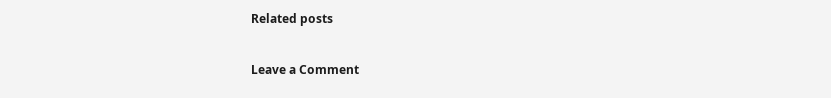Related posts

Leave a Comment